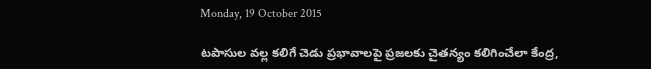Monday, 19 October 2015

టపాసుల వల్ల కలిగే చెడు ప్రభావాలపై ప్రజలకు చైతన్యం కలిగించేలా కేంద్ర,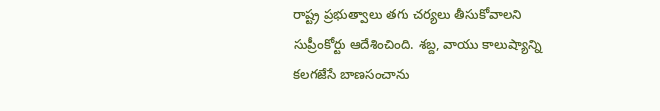రాష్ట్ర ప్రభుత్వాలు తగు చర్యలు తీసుకోవాలని సుప్రీంకోర్టు ఆదేశించింది. శబ్ద, వాయు కాలుష్యాన్ని కలగజేసే బాణసంచాను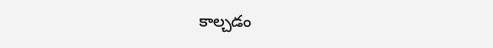కాల్చడం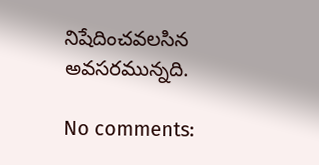నిషేదించవలసిన అవసరమున్నది.

No comments: